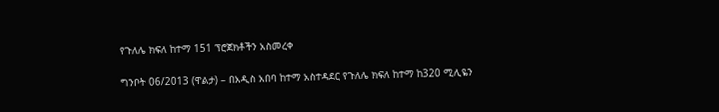የጉለሌ ክፍለ ከተማ 151 ፕሮጀክቶችን አስመረቀ

ግንቦት 06/2013 (ዋልታ) – በአዲስ አበባ ከተማ አስተዳደር የጉለሌ ክፍለ ከተማ ከ320 ሚሊዬን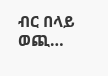ብር በላይ ወጪ…